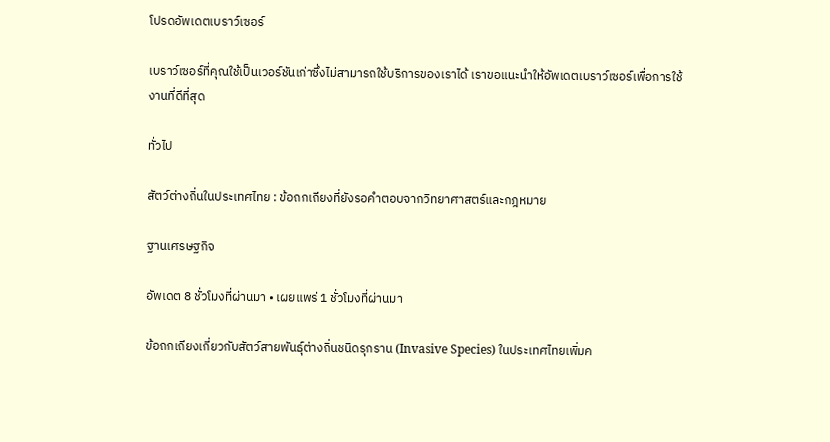โปรดอัพเดตเบราว์เซอร์

เบราว์เซอร์ที่คุณใช้เป็นเวอร์ชันเก่าซึ่งไม่สามารถใช้บริการของเราได้ เราขอแนะนำให้อัพเดตเบราว์เซอร์เพื่อการใช้งานที่ดีที่สุด

ทั่วไป

สัตว์ต่างถิ่นในประเทศไทย : ข้อถกเถียงที่ยังรอคำตอบจากวิทยาศาสตร์และกฎหมาย

ฐานเศรษฐกิจ

อัพเดต 8 ชั่วโมงที่ผ่านมา • เผยแพร่ 1 ชั่วโมงที่ผ่านมา

ข้อถกเถียงเกี่ยวกับสัตว์สายพันธุ์ต่างถิ่นชนิดรุกราน (Invasive Species) ในประเทศไทยเพิ่มค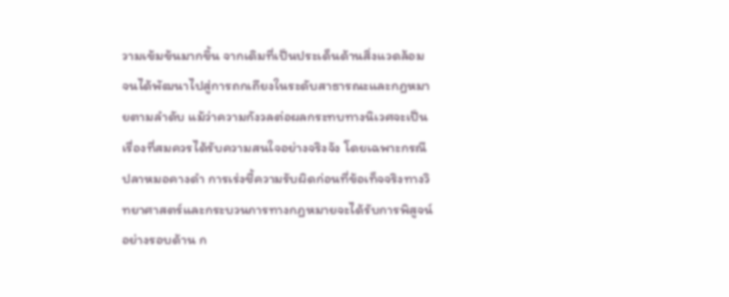วามเข้มข้นมากขึ้น จากเดิมที่เป็นประเด็นด้านสิ่งแวดล้อม จนได้พัฒนาไปสู่การถกเถียงในระดับสาธารณะและกฎหมายตามลำดับ แม้ว่าความกังวลต่อผลกระทบทางนิเวศจะเป็นเรื่องที่สมควรได้รับความสนใจอย่างจริงจัง โดยเฉพาะกรณีปลาหมอคางดำ การเร่งชี้ความรับผิดก่อนที่ข้อเท็จจริงทางวิทยาศาสตร์และกระบวนการทางกฎหมายจะได้รับการพิสูจน์อย่างรอบด้าน ก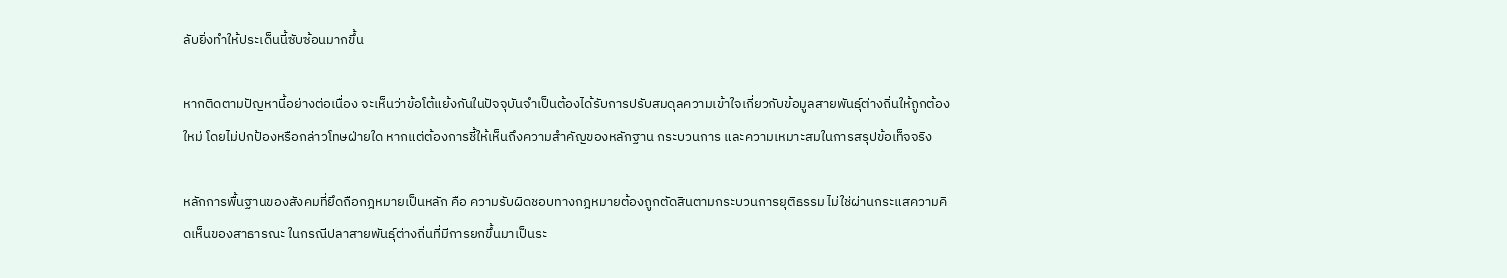ลับยิ่งทำให้ประเด็นนี้ซับซ้อนมากขึ้น

หากติดตามปัญหานี้อย่างต่อเนื่อง จะเห็นว่าข้อโต้แย้งกันในปัจจุบันจำเป็นต้องได้รับการปรับสมดุลความเข้าใจเกี่ยวกับข้อมูลสายพันธุ์ต่างถิ่นให้ถูกต้องใหม่ โดยไม่ปกป้องหรือกล่าวโทษฝ่ายใด หากแต่ต้องการชี้ให้เห็นถึงความสำคัญของหลักฐาน กระบวนการ และความเหมาะสมในการสรุปข้อเท็จจริง

หลักการพื้นฐานของสังคมที่ยึดถือกฎหมายเป็นหลัก คือ ความรับผิดชอบทางกฎหมายต้องถูกตัดสินตามกระบวนการยุติธรรม ไม่ใช่ผ่านกระแสความคิดเห็นของสาธารณะ ในกรณีปลาสายพันธุ์ต่างถิ่นที่มีการยกขึ้นมาเป็นระ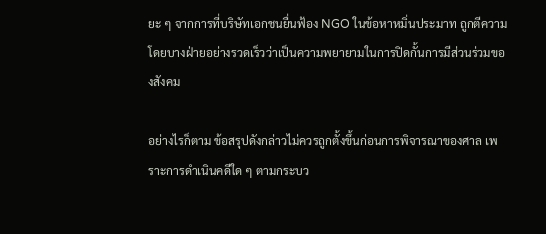ยะ ๆ จากการที่บริษัทเอกชนยื่นฟ้อง NGO ในข้อหาหมิ่นประมาท ถูกตีความโดยบางฝ่ายอย่างรวดเร็วว่าเป็นความพยายามในการปิดกั้นการมีส่วนร่วมของสังคม

อย่างไรก็ตาม ข้อสรุปดังกล่าวไม่ควรถูกตั้งขึ้นก่อนการพิจารณาของศาล เพราะการดำเนินคดีใด ๆ ตามกระบว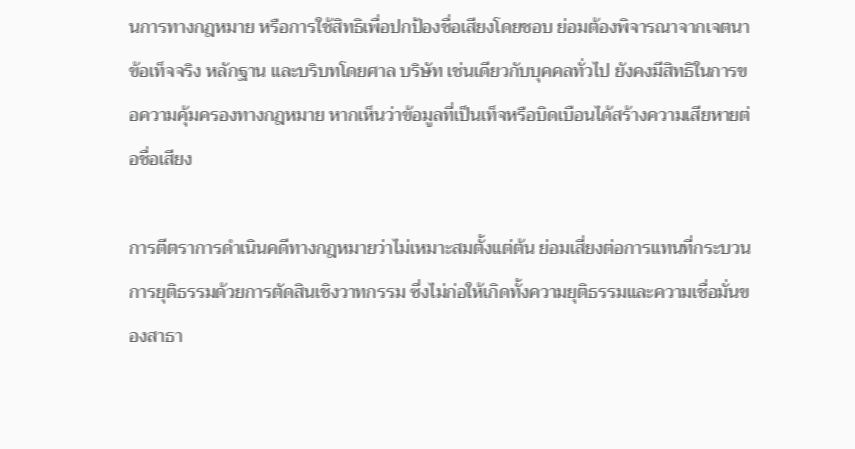นการทางกฎหมาย หรือการใช้สิทธิเพื่อปกป้องชื่อเสียงโดยชอบ ย่อมต้องพิจารณาจากเจตนา ข้อเท็จจริง หลักฐาน และบริบทโดยศาล บริษัท เช่นเดียวกับบุคคลทั่วไป ยังคงมีสิทธิในการขอความคุ้มครองทางกฎหมาย หากเห็นว่าข้อมูลที่เป็นเท็จหรือบิดเบือนได้สร้างความเสียหายต่อชื่อเสียง

การตีตราการดำเนินคดีทางกฎหมายว่าไม่เหมาะสมตั้งแต่ต้น ย่อมเสี่ยงต่อการแทนที่กระบวนการยุติธรรมด้วยการตัดสินเชิงวาทกรรม ซึ่งไม่ก่อให้เกิดทั้งความยุติธรรมและความเชื่อมั่นของสาธา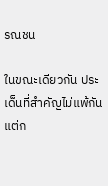รณชน

ในขณะเดียวกัน ประเด็นที่สำคัญไม่แพ้กันแต่ก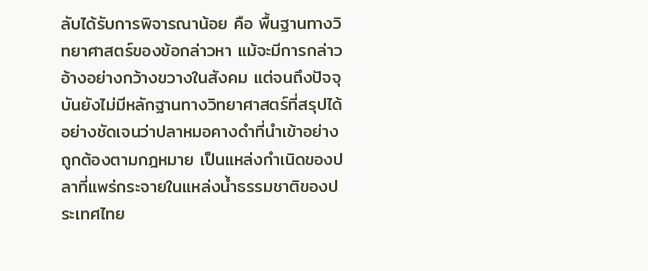ลับได้รับการพิจารณาน้อย คือ พื้นฐานทางวิทยาศาสตร์ของข้อกล่าวหา แม้จะมีการกล่าวอ้างอย่างกว้างขวางในสังคม แต่จนถึงปัจจุบันยังไม่มีหลักฐานทางวิทยาศาสตร์ที่สรุปได้อย่างชัดเจนว่าปลาหมอคางดำที่นำเข้าอย่างถูกต้องตามกฎหมาย เป็นแหล่งกำเนิดของปลาที่แพร่กระจายในแหล่งน้ำธรรมชาติของประเทศไทย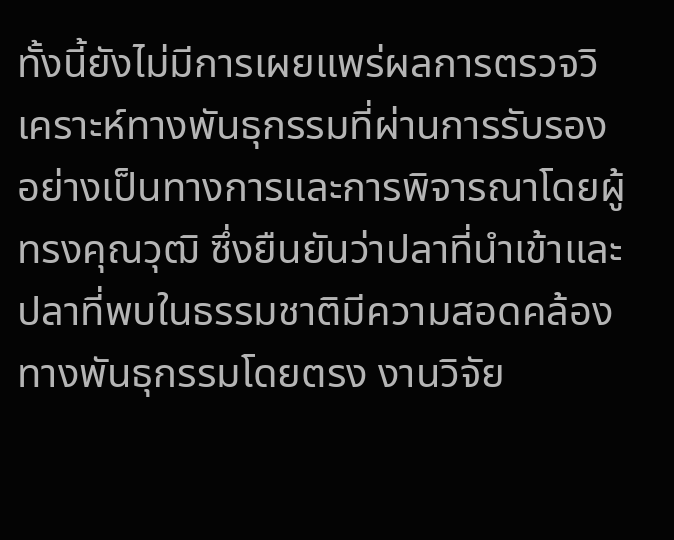ทั้งนี้ยังไม่มีการเผยแพร่ผลการตรวจวิเคราะห์ทางพันธุกรรมที่ผ่านการรับรองอย่างเป็นทางการและการพิจารณาโดยผู้ทรงคุณวุฒิ ซึ่งยืนยันว่าปลาที่นำเข้าและปลาที่พบในธรรมชาติมีความสอดคล้องทางพันธุกรรมโดยตรง งานวิจัย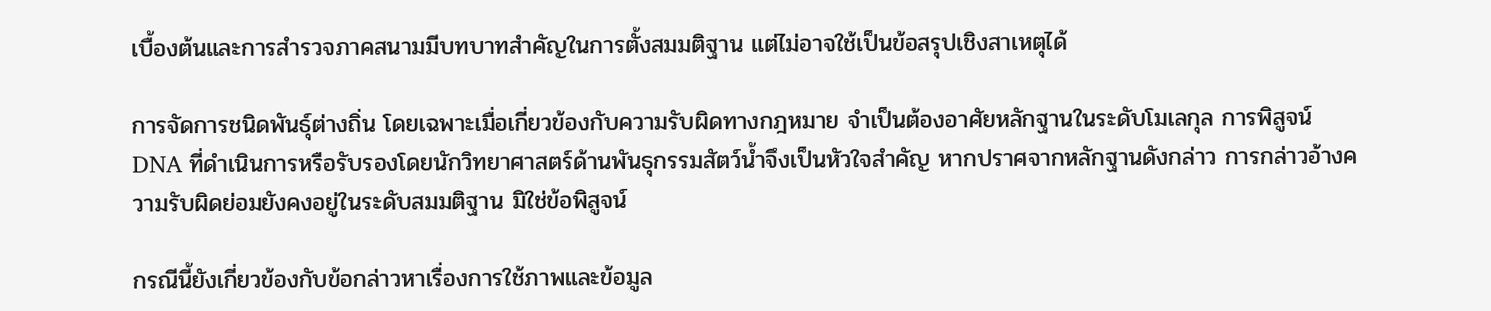เบื้องต้นและการสำรวจภาคสนามมีบทบาทสำคัญในการตั้งสมมติฐาน แต่ไม่อาจใช้เป็นข้อสรุปเชิงสาเหตุได้

การจัดการชนิดพันธุ์ต่างถิ่น โดยเฉพาะเมื่อเกี่ยวข้องกับความรับผิดทางกฎหมาย จำเป็นต้องอาศัยหลักฐานในระดับโมเลกุล การพิสูจน์ DNA ที่ดำเนินการหรือรับรองโดยนักวิทยาศาสตร์ด้านพันธุกรรมสัตว์น้ำจึงเป็นหัวใจสำคัญ หากปราศจากหลักฐานดังกล่าว การกล่าวอ้างความรับผิดย่อมยังคงอยู่ในระดับสมมติฐาน มิใช่ข้อพิสูจน์

กรณีนี้ยังเกี่ยวข้องกับข้อกล่าวหาเรื่องการใช้ภาพและข้อมูล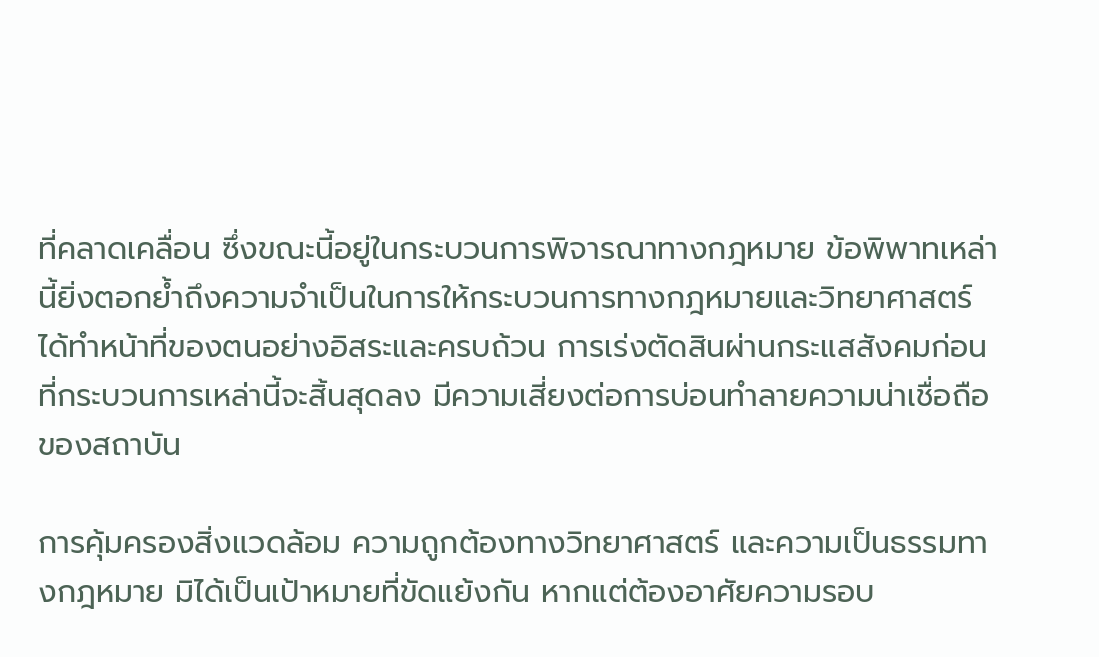ที่คลาดเคลื่อน ซึ่งขณะนี้อยู่ในกระบวนการพิจารณาทางกฎหมาย ข้อพิพาทเหล่านี้ยิ่งตอกย้ำถึงความจำเป็นในการให้กระบวนการทางกฎหมายและวิทยาศาสตร์ได้ทำหน้าที่ของตนอย่างอิสระและครบถ้วน การเร่งตัดสินผ่านกระแสสังคมก่อนที่กระบวนการเหล่านี้จะสิ้นสุดลง มีความเสี่ยงต่อการบ่อนทำลายความน่าเชื่อถือของสถาบัน

การคุ้มครองสิ่งแวดล้อม ความถูกต้องทางวิทยาศาสตร์ และความเป็นธรรมทางกฎหมาย มิได้เป็นเป้าหมายที่ขัดแย้งกัน หากแต่ต้องอาศัยความรอบ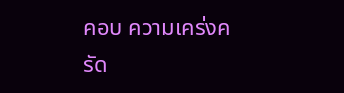คอบ ความเคร่งครัด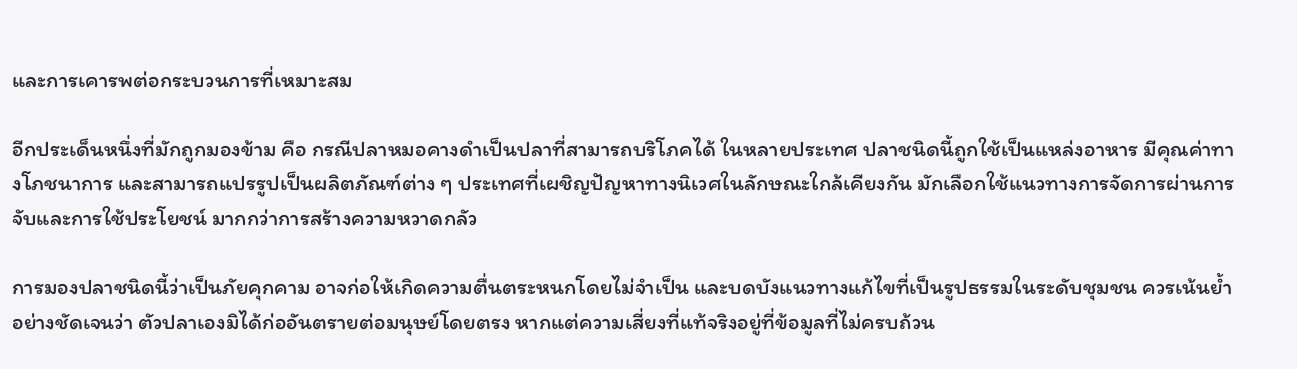และการเคารพต่อกระบวนการที่เหมาะสม

อีกประเด็นหนึ่งที่มักถูกมองข้าม คือ กรณีปลาหมอคางดำเป็นปลาที่สามารถบริโภคได้ ในหลายประเทศ ปลาชนิดนี้ถูกใช้เป็นแหล่งอาหาร มีคุณค่าทางโภชนาการ และสามารถแปรรูปเป็นผลิตภัณฑ์ต่าง ๆ ประเทศที่เผชิญปัญหาทางนิเวศในลักษณะใกล้เคียงกัน มักเลือกใช้แนวทางการจัดการผ่านการจับและการใช้ประโยชน์ มากกว่าการสร้างความหวาดกลัว

การมองปลาชนิดนี้ว่าเป็นภัยคุกคาม อาจก่อให้เกิดความตื่นตระหนกโดยไม่จำเป็น และบดบังแนวทางแก้ไขที่เป็นรูปธรรมในระดับชุมชน ควรเน้นย้ำอย่างชัดเจนว่า ตัวปลาเองมิได้ก่ออันตรายต่อมนุษย์โดยตรง หากแต่ความเสี่ยงที่แท้จริงอยู่ที่ข้อมูลที่ไม่ครบถ้วน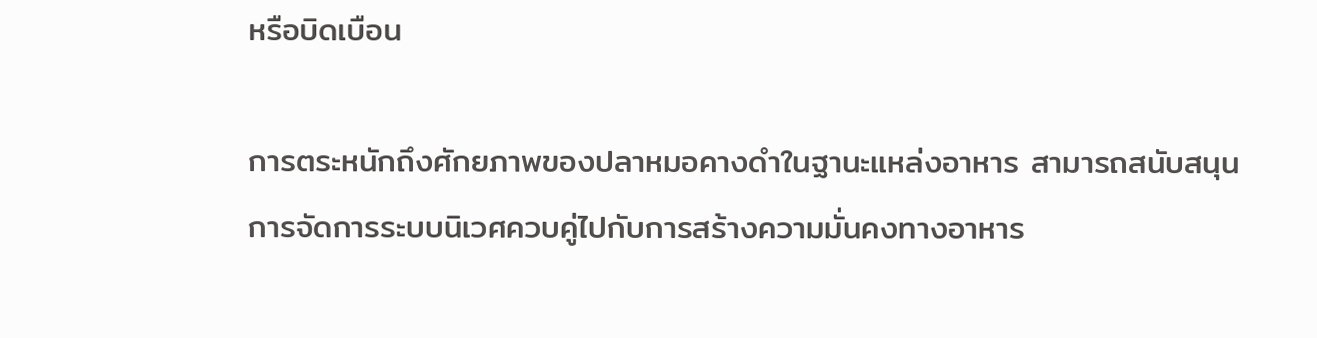หรือบิดเบือน

การตระหนักถึงศักยภาพของปลาหมอคางดำในฐานะแหล่งอาหาร สามารถสนับสนุนการจัดการระบบนิเวศควบคู่ไปกับการสร้างความมั่นคงทางอาหาร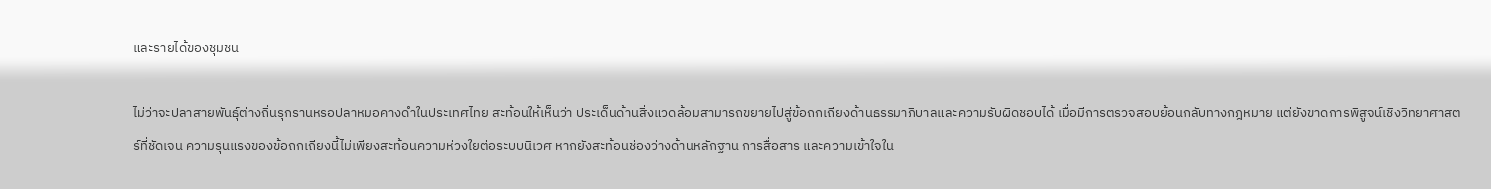และรายได้ของชุมชน

ไม่ว่าจะปลาสายพันธุ์ต่างถิ่นรุกรานหรอปลาหมอคางดำในประเทศไทย สะท้อนให้เห็นว่า ประเด็นด้านสิ่งแวดล้อมสามารถขยายไปสู่ข้อถกเถียงด้านธรรมาภิบาลและความรับผิดชอบได้ เมื่อมีการตรวจสอบย้อนกลับทางกฎหมาย แต่ยังขาดการพิสูจน์เชิงวิทยาศาสตร์ที่ชัดเจน ความรุนแรงของข้อถกเถียงนี้ไม่เพียงสะท้อนความห่วงใยต่อระบบนิเวศ หากยังสะท้อนช่องว่างด้านหลักฐาน การสื่อสาร และความเข้าใจใน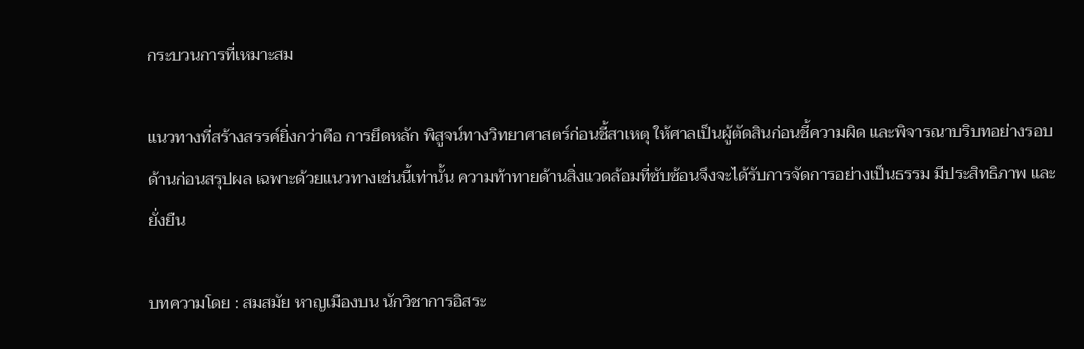กระบวนการที่เหมาะสม

แนวทางที่สร้างสรรค์ยิ่งกว่าคือ การยึดหลัก พิสูจน์ทางวิทยาศาสตร์ก่อนชี้สาเหตุ ให้ศาลเป็นผู้ตัดสินก่อนชี้ความผิด และพิจารณาบริบทอย่างรอบด้านก่อนสรุปผล เฉพาะด้วยแนวทางเช่นนี้เท่านั้น ความท้าทายด้านสิ่งแวดล้อมที่ซับซ้อนจึงจะได้รับการจัดการอย่างเป็นธรรม มีประสิทธิภาพ และยั่งยืน

บทความโดย : สมสมัย หาญเมืองบน นักวิชาการอิสระ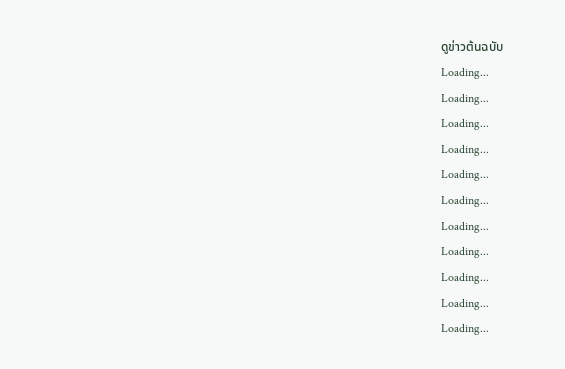ดูข่าวต้นฉบับ
Loading...
Loading...
Loading...
Loading...
Loading...
Loading...
Loading...
Loading...
Loading...
Loading...
Loading...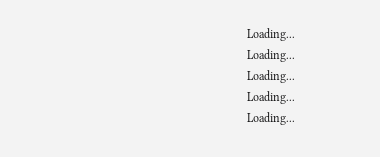Loading...
Loading...
Loading...
Loading...
Loading...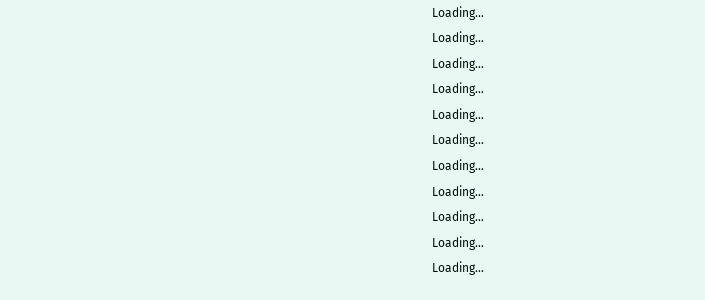Loading...
Loading...
Loading...
Loading...
Loading...
Loading...
Loading...
Loading...
Loading...
Loading...
Loading...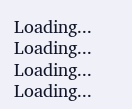Loading...
Loading...
Loading...
Loading...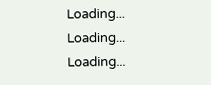Loading...
Loading...
Loading...